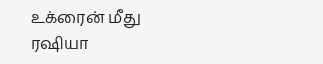உக்ரைன் மீது ரஷியா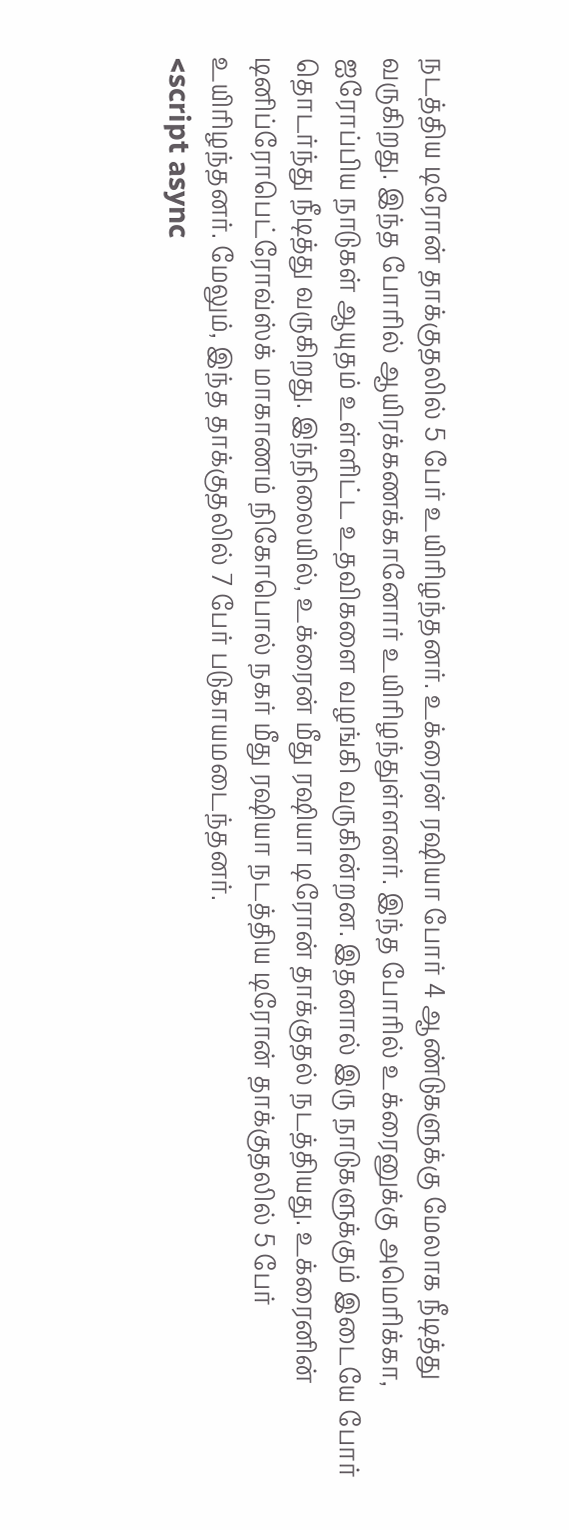நடத்திய டிரோன் தாக்குதலில் 5 பேர் உயிரிழந்தனர். உக்ரைன் ரஷியா போர் 4 ஆண்டுகளுக்கு மேலாக நீடித்து வருகிறது. இந்த போரில் ஆயிரக்கணக்கானோர் உயிரிழந்துள்ளனர். இந்த போரில் உக்ரைனுக்கு அமெரிக்கா, ஐரோப்பிய நாடுகள் ஆயுதம் உள்ளிட்ட உதவிகளை வழங்கி வருகின்றன. இதனால் இரு நாடுகளுக்கும் இடையே போர் தொடர்ந்து நீடித்து வருகிறது. இந்நிலையில், உக்ரைன் மீது ரஷியா டிரோன் தாக்குதல் நடத்தியது. உக்ரைனின் டினிப்ரோபெட்ரோவ்ஸ்க் மாகாணம் நிகோபொல் நகர் மீது ரஷியா நடத்திய டிரோன் தாக்குதலில் 5 பேர் உயிரிழந்தனர். மேலும், இந்த தாக்குதலில் 7 பேர் படுகாயமடைந்தனர்.
<script async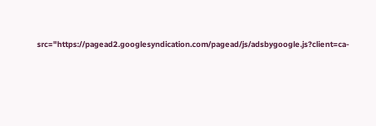src="https://pagead2.googlesyndication.com/pagead/js/adsbygoogle.js?client=ca-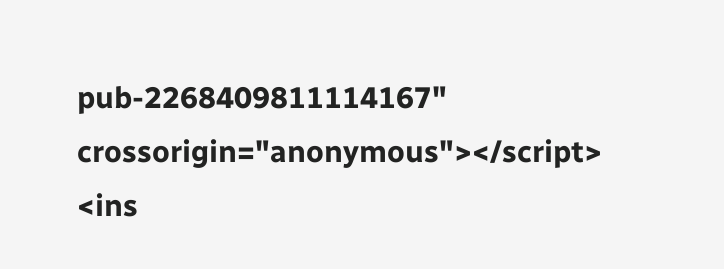pub-2268409811114167"
crossorigin="anonymous"></script>
<ins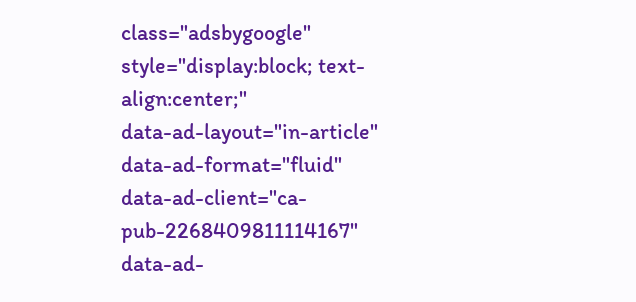class="adsbygoogle"
style="display:block; text-align:center;"
data-ad-layout="in-article"
data-ad-format="fluid"
data-ad-client="ca-pub-2268409811114167"
data-ad-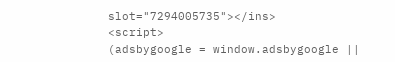slot="7294005735"></ins>
<script>
(adsbygoogle = window.adsbygoogle ||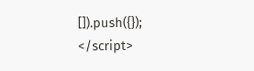[]).push({});
</script>